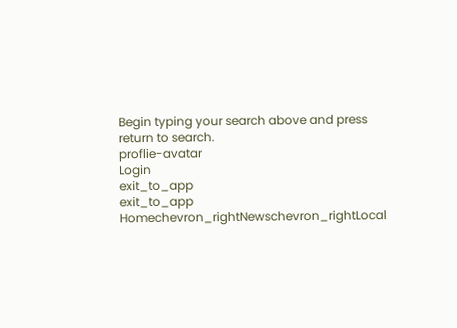Begin typing your search above and press return to search.
proflie-avatar
Login
exit_to_app
exit_to_app
Homechevron_rightNewschevron_rightLocal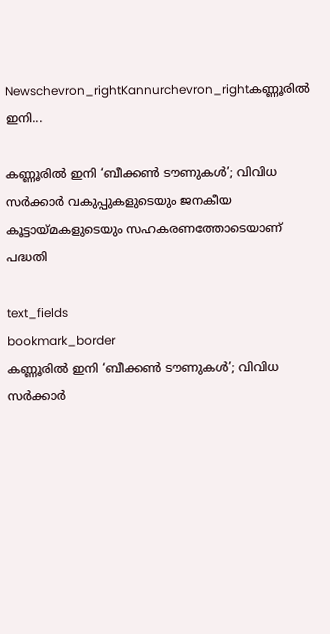Newschevron_rightKannurchevron_rightകണ്ണൂരിൽ ഇനി...

കണ്ണൂരിൽ ഇനി ‘ബീക്കൺ ടൗണുകൾ’; വിവിധ സർക്കാർ വകുപ്പുകളുടെയും ജനകീയ കൂട്ടായ്മകളുടെയും സഹകരണത്തോടെയാണ് പദ്ധതി

text_fields
bookmark_border
കണ്ണൂരിൽ ഇനി ‘ബീക്കൺ ടൗണുകൾ’; വിവിധ സർക്കാർ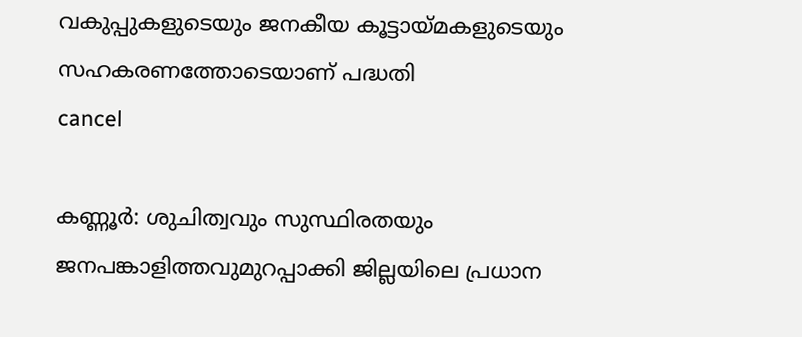വകുപ്പുകളുടെയും ജനകീയ കൂട്ടായ്മകളുടെയും സഹകരണത്തോടെയാണ് പദ്ധതി
cancel

കണ്ണൂർ: ശുചിത്വവും സുസ്ഥിരതയും ജനപങ്കാളിത്തവുമുറപ്പാക്കി ജില്ലയിലെ പ്രധാന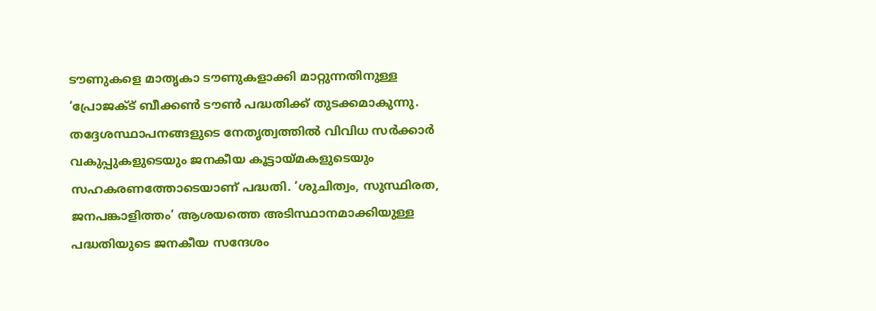ടൗണുകളെ മാതൃകാ ടൗണുകളാക്കി മാറ്റുന്നതിനുള്ള ‘പ്രോജക്ട് ബീക്കൺ ടൗൺ പദ്ധതിക്ക് തുടക്കമാകുന്നു. തദ്ദേശസ്ഥാപനങ്ങളുടെ നേതൃത്വത്തിൽ വിവിധ സർക്കാർ വകുപ്പുകളുടെയും ജനകീയ കൂട്ടായ്മകളുടെയും സഹകരണത്തോടെയാണ് പദ്ധതി. ‘ശുചിത്വം, സുസ്ഥിരത, ജനപങ്കാളിത്തം’ ആശയത്തെ അടിസ്ഥാനമാക്കിയുള്ള പദ്ധതിയുടെ ജനകീയ സന്ദേശം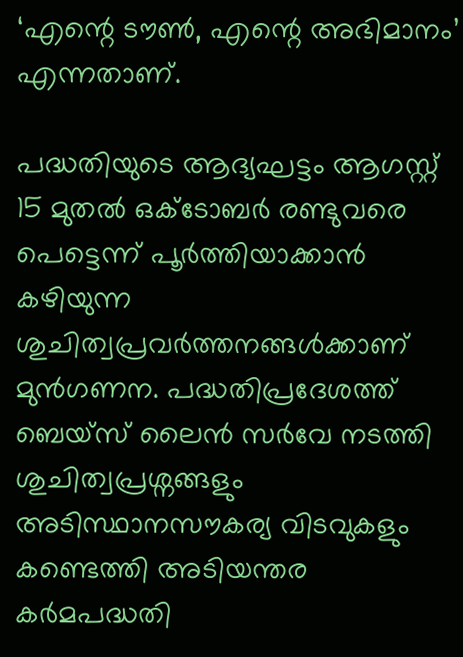‘എന്റെ ടൗൺ, എന്റെ അഭിമാനം’ എന്നതാണ്.

പദ്ധതിയുടെ ആദ്യഘട്ടം ആഗസ്റ്റ് 15 മുതൽ ഒക്ടോബർ രണ്ടുവരെ പെട്ടെന്ന് പൂർത്തിയാക്കാൻ കഴിയുന്ന ശുചിത്വപ്രവർത്തനങ്ങൾക്കാണ് മുൻഗണന. പദ്ധതിപ്രദേശത്ത് ബെയ്സ് ലൈൻ സർവേ നടത്തി ശുചിത്വപ്രശ്നങ്ങളും അടിസ്ഥാനസൗകര്യ വിടവുകളും കണ്ടെത്തി അടിയന്തര കർമപദ്ധതി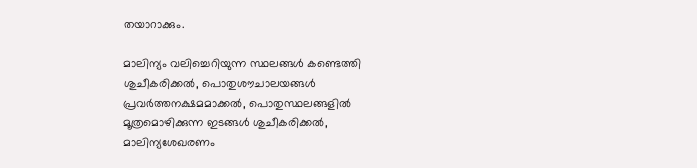തയാറാക്കും.

മാലിന്യം വലിച്ചെറിയുന്ന സ്ഥലങ്ങൾ കണ്ടെത്തി ശുചീകരിക്കൽ, പൊതുശൗചാലയങ്ങൾ പ്രവർത്തനക്ഷമമാക്കൽ, പൊതുസ്ഥലങ്ങളിൽ മൂത്രമൊഴിക്കുന്ന ഇടങ്ങൾ ശുചീകരിക്കൽ, മാലിന്യശേഖരണം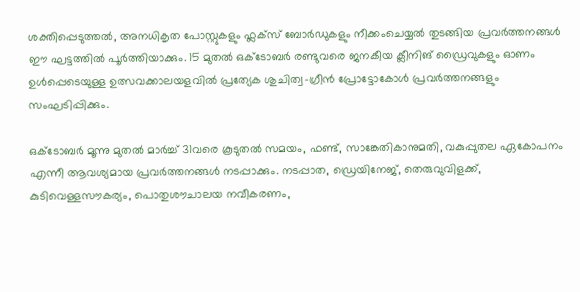ശക്തിപ്പെടുത്തൽ, അനധികൃത പോസ്റ്റുകളും ഫ്ലക്സ് ബോർഡുകളും നീക്കംചെയ്യൽ തുടങ്ങിയ പ്രവർത്തനങ്ങൾ ഈ ഘട്ടത്തിൽ പൂർത്തിയാക്കും. 15 മുതൽ ഒക്ടോബർ രണ്ടുവരെ ജനകീയ ക്ലീനിങ് ഡ്രൈവുകളും ഓണം ഉൾപ്പെടെയുള്ള ഉത്സവക്കാലയളവിൽ പ്രത്യേക ശുചിത്വ-ഗ്രീൻ പ്രോട്ടോകോൾ പ്രവർത്തനങ്ങളും സംഘടിപ്പിക്കും.

ഒക്ടോബർ മൂന്നു മുതൽ മാർച്ച് 31വരെ കൂടുതൽ സമയം, ഫണ്ട്, സാങ്കേതികാനുമതി, വകുപ്പുതല ഏകോപനം എന്നീ ആവശ്യമായ പ്രവർത്തനങ്ങൾ നടപ്പാക്കും. നടപ്പാത, ഡ്രെയിനേജ്, തെരുവുവിളക്ക്, കുടിവെള്ളസൗകര്യം, പൊതുശൗചാലയ നവീകരണം,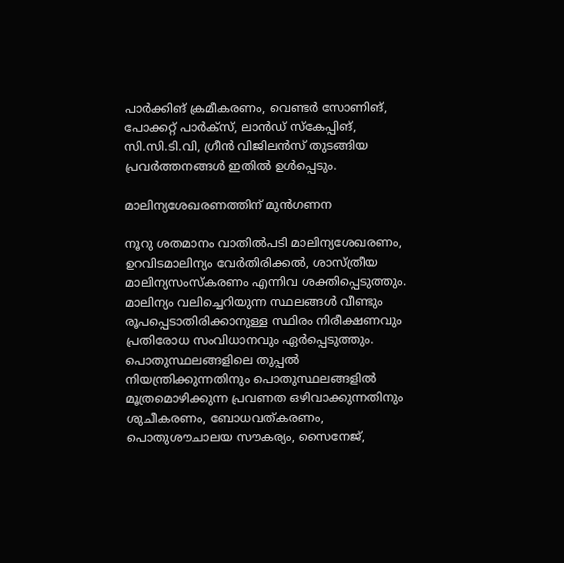പാർക്കിങ് ക്രമീകരണം, വെണ്ടർ സോണിങ്, പോക്കറ്റ് പാർക്സ്, ലാൻഡ് സ്‌കേപ്പിങ്, സി.സി.ടി.വി, ഗ്രീൻ വിജിലൻസ് തുടങ്ങിയ പ്രവർത്തനങ്ങൾ ഇതിൽ ഉൾപ്പെടും.

മാലിന്യശേഖരണത്തിന് മുൻഗണന

നൂറു ശതമാനം വാതിൽപടി മാലിന്യശേഖരണം, ഉറവിടമാലിന്യം വേർതിരിക്കൽ, ശാസ്ത്രീയ മാലിന്യസംസ്കരണം എന്നിവ ശക്തിപ്പെടുത്തും. മാലിന്യം വലിച്ചെറിയുന്ന സ്ഥലങ്ങൾ വീണ്ടും രൂപപ്പെടാതിരിക്കാനുള്ള സ്ഥിരം നിരീക്ഷണവും പ്രതിരോധ സംവിധാനവും ഏർപ്പെടുത്തും. പൊതുസ്ഥലങ്ങളിലെ തുപ്പൽ നിയന്ത്രിക്കുന്നതിനും പൊതുസ്ഥലങ്ങളിൽ മൂത്രമൊഴിക്കുന്ന പ്രവണത ഒഴിവാക്കുന്നതിനും ശുചീകരണം, ബോധവത്കരണം, പൊതുശൗചാലയ സൗകര്യം, സൈനേജ്,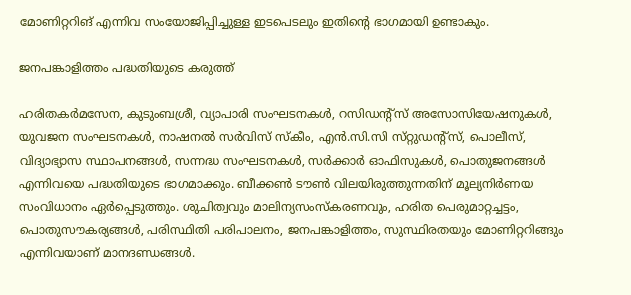മോണിറ്ററിങ് എന്നിവ സംയോജിപ്പിച്ചുള്ള ഇടപെടലും ഇതിന്റെ ഭാഗമായി ഉണ്ടാകും.

ജനപങ്കാളിത്തം പദ്ധതിയുടെ കരുത്ത്

ഹരിതകർമസേന, കുടുംബശ്രീ, വ്യാപാരി സംഘടനകൾ, റസിഡന്റ്സ് അസോസിയേഷനുകൾ, യുവജന സംഘടനകൾ, നാഷനൽ സർവിസ് സ്‌കീം, എൻ.സി.സി സ്‌റ്റുഡന്റ്സ്, പൊലീസ്, വിദ്യാഭ്യാസ സ്ഥാപനങ്ങൾ, സന്നദ്ധ സംഘടനകൾ, സർക്കാർ ഓഫിസുകൾ, പൊതുജനങ്ങൾ എന്നിവയെ പദ്ധതിയുടെ ഭാഗമാക്കും. ബീക്കൺ ടൗൺ വിലയിരുത്തുന്നതിന് മൂല്യനിർണയ സംവിധാനം ഏർപ്പെടുത്തും. ശുചിത്വവും മാലിന്യസംസ്കരണവും, ഹരിത പെരുമാറ്റച്ചട്ടം, പൊതുസൗകര്യങ്ങൾ, പരിസ്ഥിതി പരിപാലനം, ജനപങ്കാളിത്തം, സുസ്ഥിരതയും മോണിറ്ററിങ്ങും എന്നിവയാണ് മാനദണ്ഡങ്ങൾ.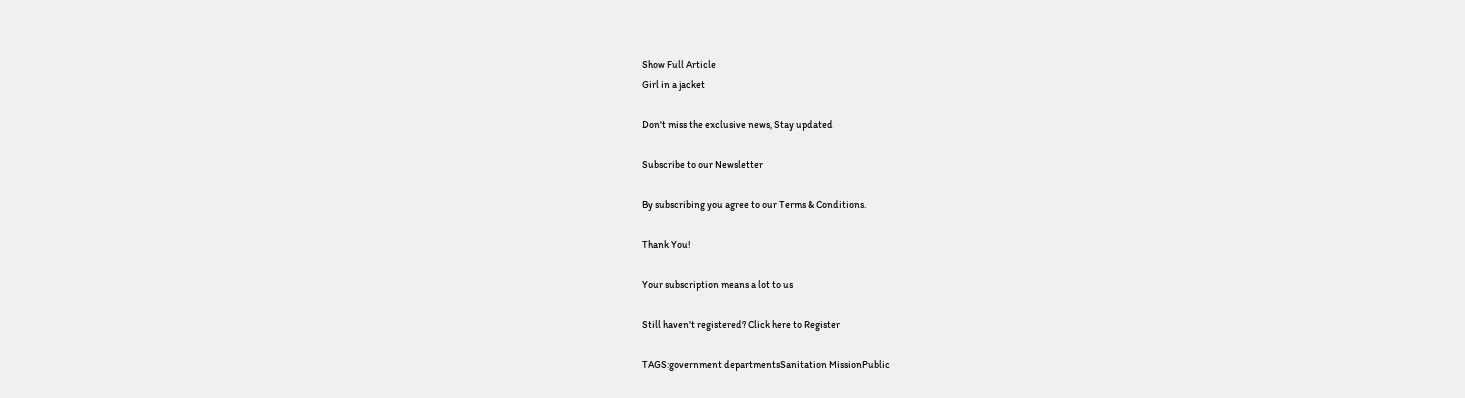Show Full Article
Girl in a jacket

Don't miss the exclusive news, Stay updated

Subscribe to our Newsletter

By subscribing you agree to our Terms & Conditions.

Thank You!

Your subscription means a lot to us

Still haven't registered? Click here to Register

TAGS:government departmentsSanitation MissionPublic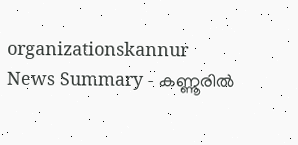organizationskannur
News Summary - കണ്ണൂരിൽ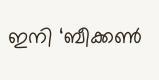ഇനി ‘ബീക്കൺ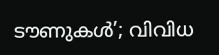ടൗണുകൾ’; വിവിധ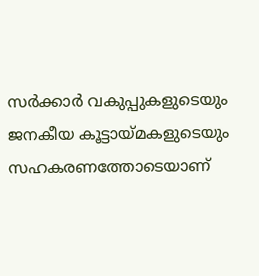സർക്കാർ വകുപ്പുകളുടെയും ജനകീയ കൂട്ടായ്മകളുടെയും സഹകരണത്തോടെയാണ്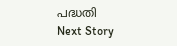പദ്ധതി
Next Story